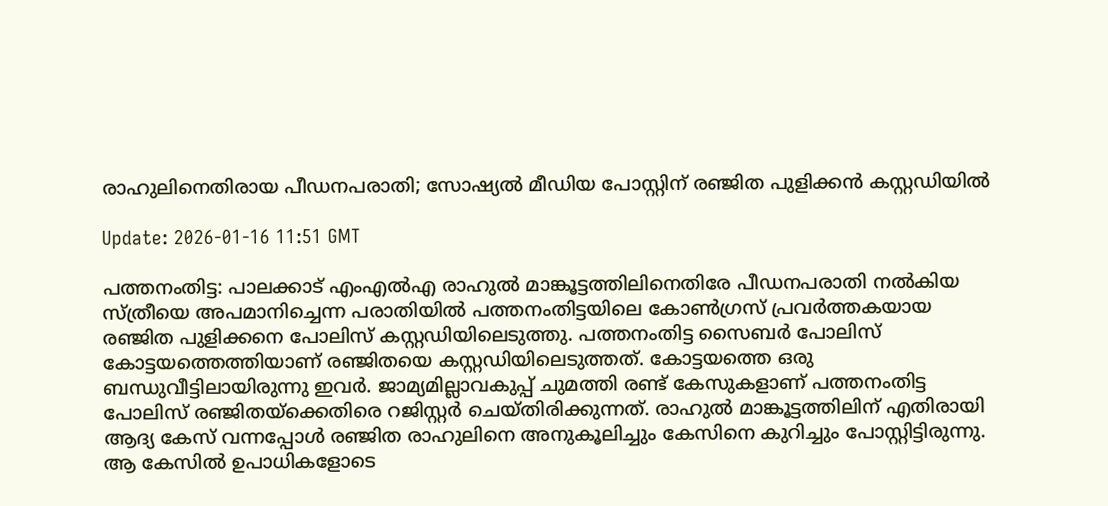രാഹുലിനെതിരായ പീഡനപരാതി; സോഷ്യല്‍ മീഡിയ പോസ്റ്റിന് രഞ്ജിത പുളിക്കന്‍ കസ്റ്റഡിയില്‍

Update: 2026-01-16 11:51 GMT

പത്തനംതിട്ട: പാലക്കാട് എംഎല്‍എ രാഹുല്‍ മാങ്കൂട്ടത്തിലിനെതിരേ പീഡനപരാതി നല്‍കിയ സ്ത്രീയെ അപമാനിച്ചെന്ന പരാതിയില്‍ പത്തനംതിട്ടയിലെ കോണ്‍ഗ്രസ് പ്രവര്‍ത്തകയായ രഞ്ജിത പുളിക്കനെ പോലിസ് കസ്റ്റഡിയിലെടുത്തു. പത്തനംതിട്ട സൈബര്‍ പോലിസ് കോട്ടയത്തെത്തിയാണ് രഞ്ജിതയെ കസ്റ്റഡിയിലെടുത്തത്. കോട്ടയത്തെ ഒരു ബന്ധുവീട്ടിലായിരുന്നു ഇവര്‍. ജാമ്യമില്ലാവകുപ്പ് ചുമത്തി രണ്ട് കേസുകളാണ് പത്തനംതിട്ട പോലിസ് രഞ്ജിതയ്‌ക്കെതിരെ റജിസ്റ്റര്‍ ചെയ്തിരിക്കുന്നത്. രാഹുല്‍ മാങ്കൂട്ടത്തിലിന് എതിരായി ആദ്യ കേസ് വന്നപ്പോള്‍ രഞ്ജിത രാഹുലിനെ അനുകൂലിച്ചും കേസിനെ കുറിച്ചും പോസ്റ്റിട്ടിരുന്നു. ആ കേസില്‍ ഉപാധികളോടെ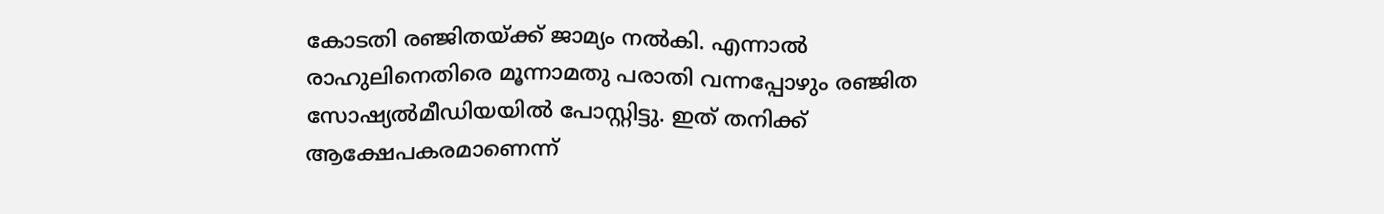കോടതി രഞ്ജിതയ്ക്ക് ജാമ്യം നല്‍കി. എന്നാല്‍ രാഹുലിനെതിരെ മൂന്നാമതു പരാതി വന്നപ്പോഴും രഞ്ജിത സോഷ്യല്‍മീഡിയയില്‍ പോസ്റ്റിട്ടു. ഇത് തനിക്ക് ആക്ഷേപകരമാണെന്ന്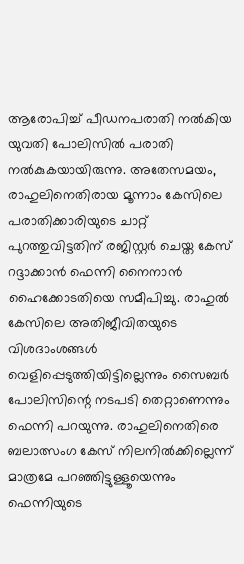ആരോപിച്ച് പീഡനപരാതി നല്‍കിയ യുവതി പോലിസില്‍ പരാതി നല്‍കുകയായിരുന്നു. അതേസമയം, രാഹുലിനെതിരായ മൂന്നാം കേസിലെ പരാതിക്കാരിയുടെ ചാറ്റ് പുറത്തുവിട്ടതിന് രജിസ്റ്റര്‍ ചെയ്ത കേസ് റദ്ദാക്കാന്‍ ഫെന്നി നൈനാന്‍ ഹൈക്കോടതിയെ സമീപിച്ചു. രാഹുല്‍ കേസിലെ അതിജീവിതയുടെ വിശദാംശങ്ങള്‍ വെളിപ്പെടുത്തിയിട്ടില്ലെന്നും സൈബര്‍ പോലിസിന്റെ നടപടി തെറ്റാണെന്നും ഫെന്നി പറയുന്നു. രാഹുലിനെതിരെ ബലാത്സംഗ കേസ് നിലനില്‍ക്കില്ലെന്ന് മാത്രമേ പറഞ്ഞിട്ടുള്ളൂയെന്നും ഫെന്നിയുടെ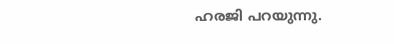ഹരജി പറയുന്നു.